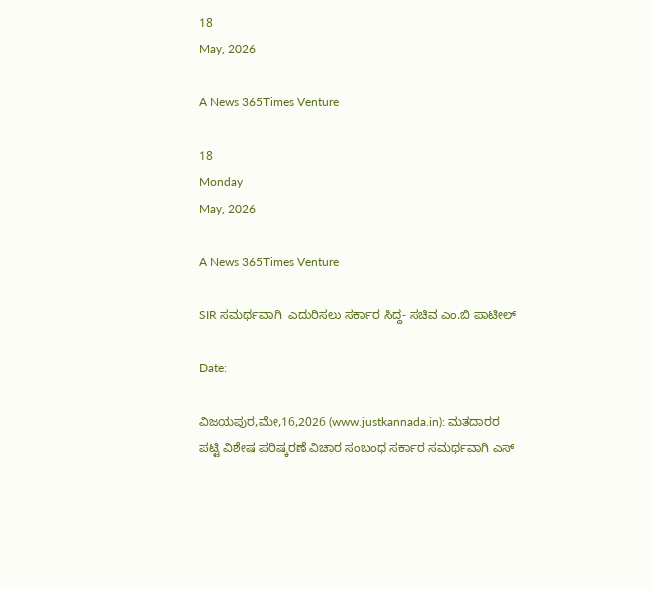18
May, 2026

A News 365Times Venture

18
Monday
May, 2026

A News 365Times Venture

SIR ಸಮರ್ಥವಾಗಿ  ಎದುರಿಸಲು ಸರ್ಕಾರ ಸಿದ್ದ- ಸಚಿವ ಎಂ.ಬಿ ಪಾಟೀಲ್

Date:

ವಿಜಯಪುರ,ಮೇ,16,2026 (www.justkannada.in): ಮತದಾರರ ಪಟ್ಟಿ ವಿಶೇಷ ಪರಿಷ್ಕರಣೆ ವಿಚಾರ ಸಂಬಂಧ ಸರ್ಕಾರ ಸಮರ್ಥವಾಗಿ ಎಸ್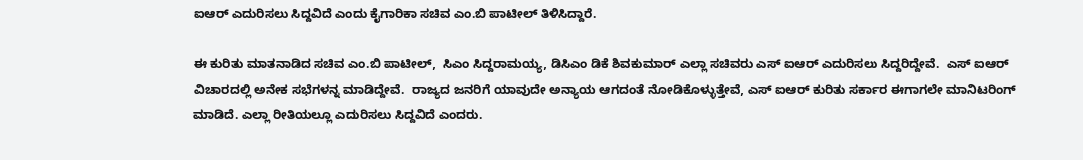ಐಆರ್ ಎದುರಿಸಲು ಸಿದ್ದವಿದೆ ಎಂದು ಕೈಗಾರಿಕಾ ಸಚಿವ ಎಂ.ಬಿ ಪಾಟೀಲ್ ತಿಳಿಸಿದ್ದಾರೆ.

ಈ ಕುರಿತು ಮಾತನಾಡಿದ ಸಚಿವ ಎಂ.ಬಿ ಪಾಟೀಲ್,  ಸಿಎಂ ಸಿದ್ದರಾಮಯ್ಯ, ಡಿಸಿಎಂ ಡಿಕೆ ಶಿವಕುಮಾರ್ ಎಲ್ಲಾ ಸಚಿವರು ಎಸ್ ಐಆರ್ ಎದುರಿಸಲು ಸಿದ್ದರಿದ್ದೇವೆ.  ಎಸ್ ಐಆರ್ ವಿಚಾರದಲ್ಲಿ ಅನೇಕ ಸಭೆಗಳನ್ನ ಮಾಡಿದ್ದೇವೆ.  ರಾಜ್ಯದ ಜನರಿಗೆ ಯಾವುದೇ ಅನ್ಯಾಯ ಆಗದಂತೆ ನೋಡಿಕೊಳ್ಳುತ್ತೇವೆ, ಎಸ್ ಐಆರ್ ಕುರಿತು ಸರ್ಕಾರ ಈಗಾಗಲೇ ಮಾನಿಟರಿಂಗ್ ಮಾಡಿದೆ. ಎಲ್ಲಾ ರೀತಿಯಲ್ಲೂ ಎದುರಿಸಲು ಸಿದ್ದವಿದೆ ಎಂದರು.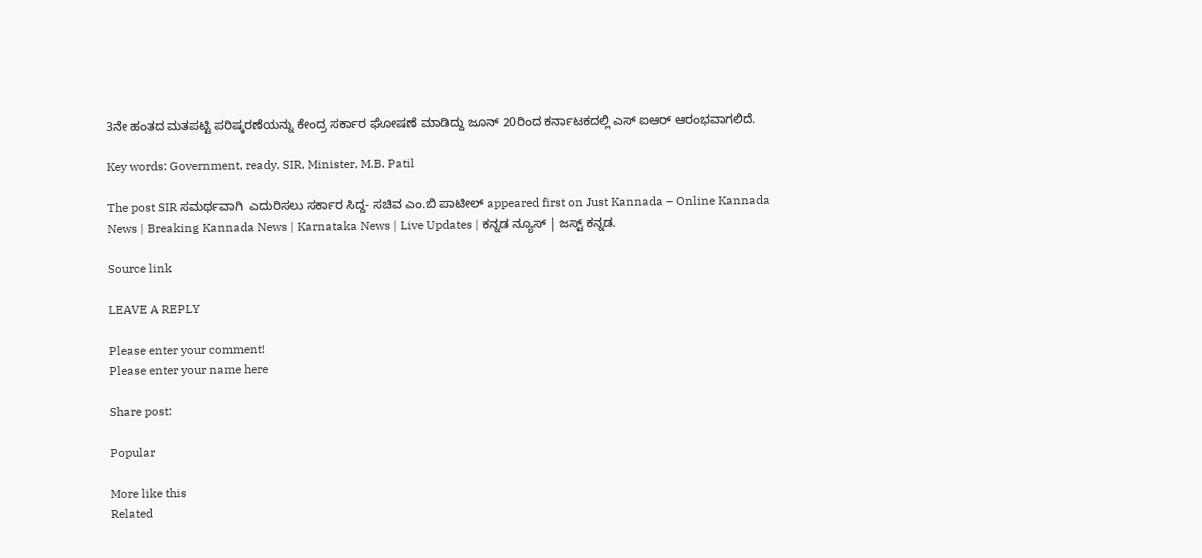3ನೇ ಹಂತದ ಮತಪಟ್ಟಿ ಪರಿಷ್ಕರಣೆಯನ್ನು ಕೇಂದ್ರ ಸರ್ಕಾರ ಘೋಷಣೆ ಮಾಡಿದ್ದು ಜೂನ್ 20ರಿಂದ ಕರ್ನಾಟಕದಲ್ಲಿ ಎಸ್ ಐಆರ್ ಆರಂಭವಾಗಲಿದೆ.

Key words: Government, ready, SIR, Minister, M.B. Patil

The post SIR ಸಮರ್ಥವಾಗಿ  ಎದುರಿಸಲು ಸರ್ಕಾರ ಸಿದ್ದ- ಸಚಿವ ಎಂ.ಬಿ ಪಾಟೀಲ್ appeared first on Just Kannada – Online Kannada News | Breaking Kannada News | Karnataka News | Live Updates | ಕನ್ನಡ ನ್ಯೂಸ್ | ಜಸ್ಟ್ ಕನ್ನಡ.

Source link

LEAVE A REPLY

Please enter your comment!
Please enter your name here

Share post:

Popular

More like this
Related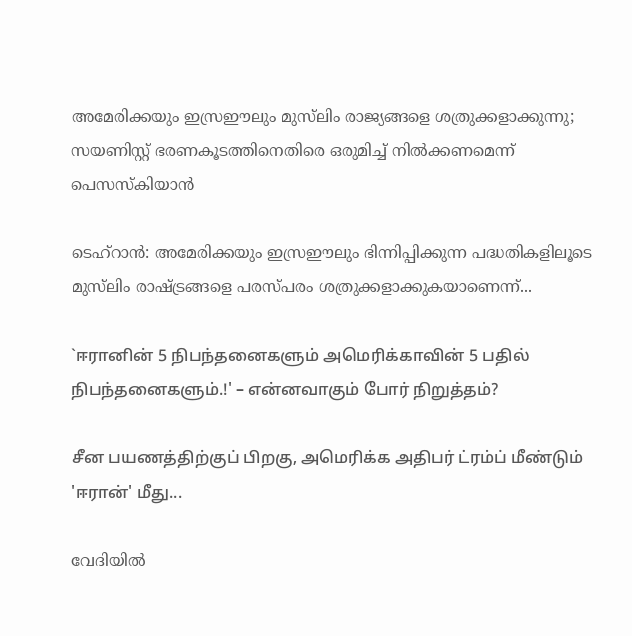അമേരിക്കയും ഇസ്രഈലും മുസ്‌ലിം രാജ്യങ്ങളെ ശത്രുക്കളാക്കുന്നു; സയണിസ്റ്റ് ഭരണകൂടത്തിനെതിരെ ഒരുമിച്ച് നില്‍ക്കണമെന്ന് പെസസ്‌കിയാന്‍

ടെഹ്‌റാന്‍: അമേരിക്കയും ഇസ്രഈലും ഭിന്നിപ്പിക്കുന്ന പദ്ധതികളിലൂടെ മുസ്‌ലിം രാഷ്ട്രങ്ങളെ പരസ്പരം ശത്രുക്കളാക്കുകയാണെന്ന്...

`ஈரானின் 5 நிபந்தனைகளும் அமெரிக்காவின் 5 பதில் நிபந்தனைகளும்.!' – என்னவாகும் போர் நிறுத்தம்?

சீன பயணத்திற்குப் பிறகு, அமெரிக்க அதிபர் ட்ரம்ப் மீண்டும் 'ஈரான்' மீது...

വേദിയിൽ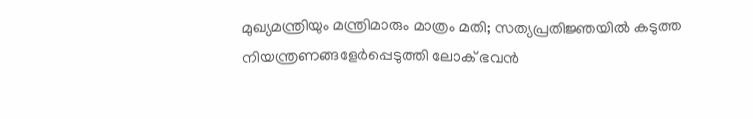മുഖ്യമന്ത്രിയും മന്ത്രിമാരും മാത്രം മതി; സത്യപ്രതിജ്ഞയിൽ കടുത്ത നിയന്ത്രണങ്ങളേർപ്പെടുത്തി ലോക് ഭവൻ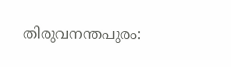തിരുവനന്തപുരം: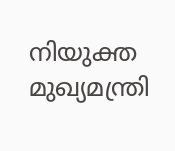നിയുക്ത മുഖ്യമന്ത്രി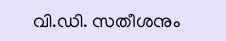വി.ഡി. സതീശനും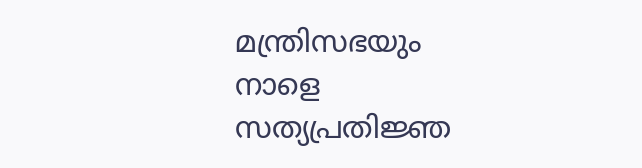മന്ത്രിസഭയും നാളെ സത്യപ്രതിജ്ഞ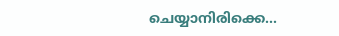ചെയ്യാനിരിക്കെ...